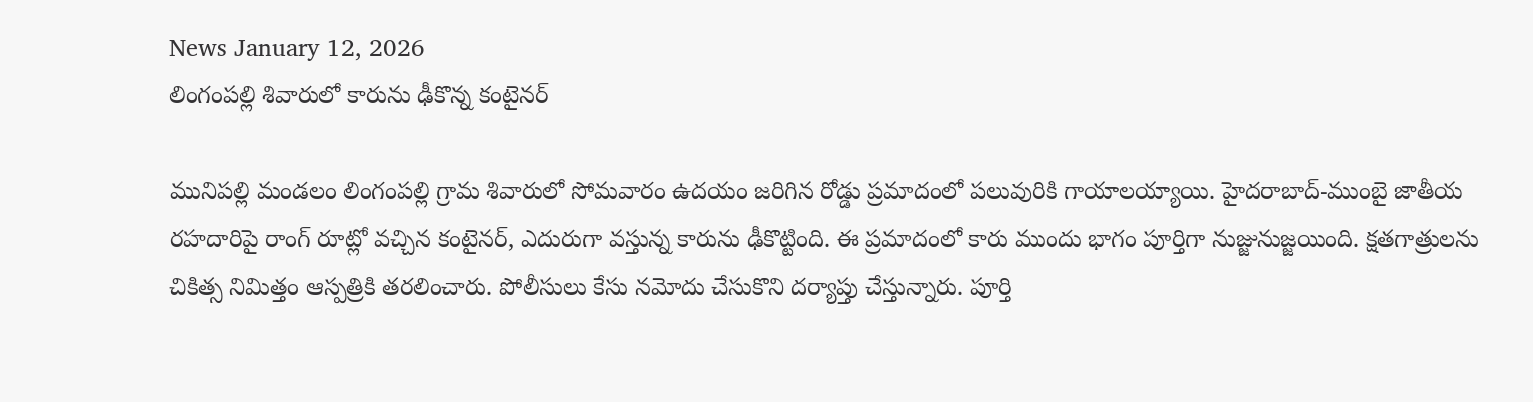News January 12, 2026
లింగంపల్లి శివారులో కారును ఢీకొన్న కంటైనర్

మునిపల్లి మండలం లింగంపల్లి గ్రామ శివారులో సోమవారం ఉదయం జరిగిన రోడ్డు ప్రమాదంలో పలువురికి గాయాలయ్యాయి. హైదరాబాద్-ముంబై జాతీయ రహదారిపై రాంగ్ రూట్లో వచ్చిన కంటైనర్, ఎదురుగా వస్తున్న కారును ఢీకొట్టింది. ఈ ప్రమాదంలో కారు ముందు భాగం పూర్తిగా నుజ్జునుజ్జయింది. క్షతగాత్రులను చికిత్స నిమిత్తం ఆస్పత్రికి తరలించారు. పోలీసులు కేసు నమోదు చేసుకొని దర్యాప్తు చేస్తున్నారు. పూర్తి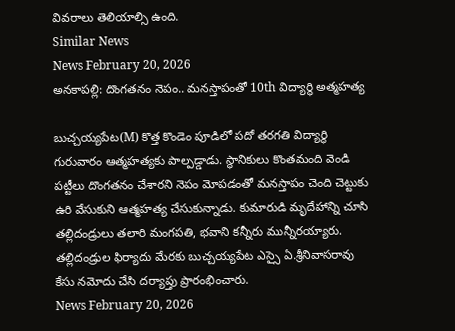వివరాలు తెలియాల్సి ఉంది.
Similar News
News February 20, 2026
అనకాపల్లి: దొంగతనం నెపం.. మనస్తాపంతో 10th విద్యార్థి అత్మహత్య

బుచ్చయ్యపేట(M) కొత్త కొండెం పూడిలో పదో తరగతి విద్యార్థి గురువారం ఆత్మహత్యకు పాల్పడ్డాడు. స్థానికులు కొంతమంది వెండి పట్టీలు దొంగతనం చేశారని నెపం మోపడంతో మనస్తాపం చెంది చెట్టుకు ఉరి వేసుకుని ఆత్మహత్య చేసుకున్నాడు. కుమారుడి మృదేహాన్ని చూసి తల్లిదండ్రులు తలారి మంగపతి, భవాని కన్నీరు మున్నీరయ్యారు. తల్లిదండ్రుల ఫిర్యాదు మేరకు బుచ్చయ్యపేట ఎస్సై ఏ.శ్రీనివాసరావు కేసు నమోదు చేసి దర్యాప్తు ప్రారంభించారు.
News February 20, 2026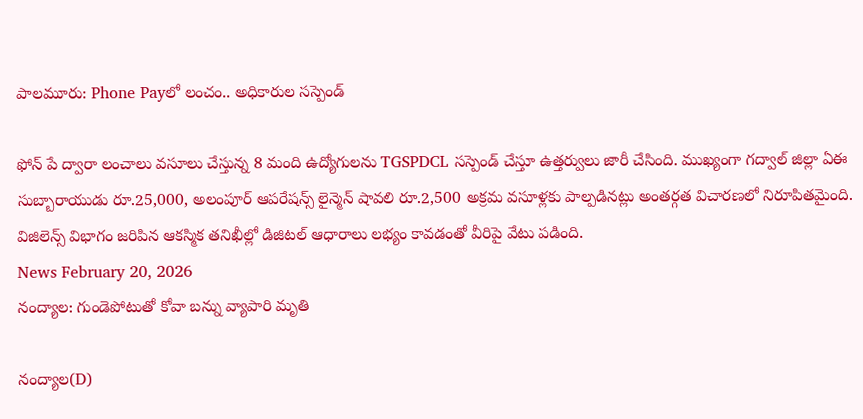పాలమూరు: Phone Payలో లంచం.. అధికారుల సస్పెండ్

ఫోన్ పే ద్వారా లంచాలు వసూలు చేస్తున్న 8 మంది ఉద్యోగులను TGSPDCL సస్పెండ్ చేస్తూ ఉత్తర్వులు జారీ చేసింది. ముఖ్యంగా గద్వాల్ జిల్లా ఏఈ సుబ్బారాయుడు రూ.25,000, అలంపూర్ ఆపరేషన్స్ లైన్మెన్ షావలి రూ.2,500 అక్రమ వసూళ్లకు పాల్పడినట్లు అంతర్గత విచారణలో నిరూపితమైంది. విజిలెన్స్ విభాగం జరిపిన ఆకస్మిక తనిఖీల్లో డిజిటల్ ఆధారాలు లభ్యం కావడంతో వీరిపై వేటు పడింది.
News February 20, 2026
నంద్యాల: గుండెపోటుతో కోవా బన్ను వ్యాపారి మృతి

నంద్యాల(D)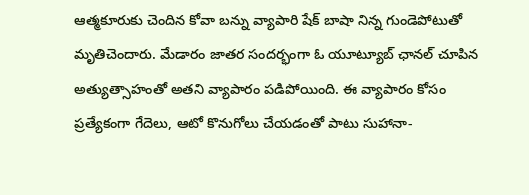ఆత్మకూరుకు చెందిన కోవా బన్ను వ్యాపారి షేక్ బాషా నిన్న గుండెపోటుతో మృతిచెందారు. మేడారం జాతర సందర్భంగా ఓ యూట్యూబ్ ఛానల్ చూపిన అత్యుత్సాహంతో అతని వ్యాపారం పడిపోయింది. ఈ వ్యాపారం కోసం ప్రత్యేకంగా గేదెలు, ఆటో కొనుగోలు చేయడంతో పాటు సుహానా-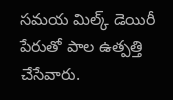సమయ మిల్క్ డెయిరీ పేరుతో పాల ఉత్పత్తి చేసేవారు.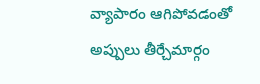వ్యాపారం ఆగిపోవడంతో అప్పులు తీర్చేమార్గం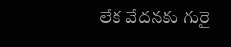లేక వేదనకు గురై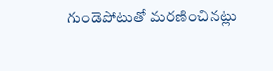గుండెపోటుతో మరణించినట్లు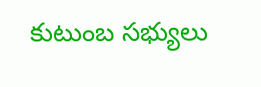కుటుంబ సభ్యులు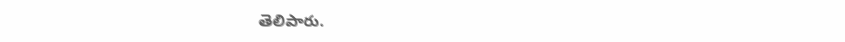తెలిపారు.